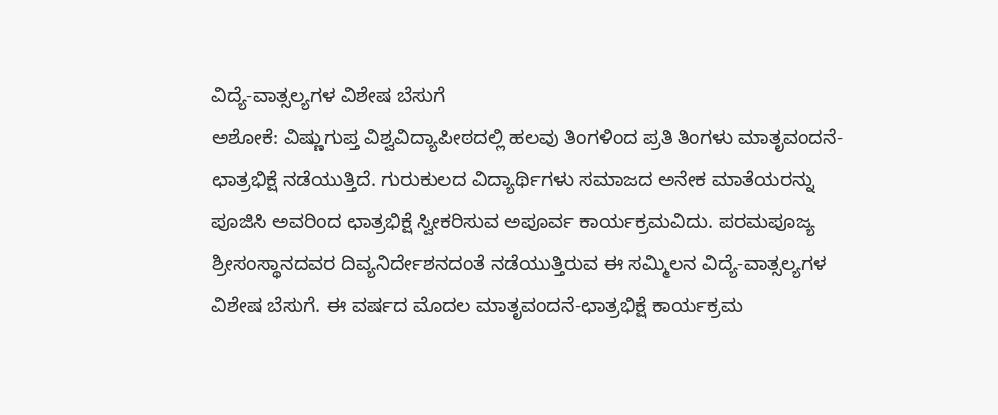ವಿದ್ಯೆ-ವಾತ್ಸಲ್ಯಗಳ ವಿಶೇಷ ಬೆಸುಗೆ
ಅಶೋಕೆ: ವಿಷ್ಣುಗುಪ್ತ ವಿಶ್ವವಿದ್ಯಾಪೀಠದಲ್ಲಿ ಹಲವು ತಿಂಗಳಿಂದ ಪ್ರತಿ ತಿಂಗಳು ಮಾತೃವಂದನೆ-ಛಾತ್ರಭಿಕ್ಷೆ ನಡೆಯುತ್ತಿದೆ. ಗುರುಕುಲದ ವಿದ್ಯಾರ್ಥಿಗಳು ಸಮಾಜದ ಅನೇಕ ಮಾತೆಯರನ್ನು ಪೂಜಿಸಿ ಅವರಿಂದ ಛಾತ್ರಭಿಕ್ಷೆ ಸ್ವೀಕರಿಸುವ ಅಪೂರ್ವ ಕಾರ್ಯಕ್ರಮವಿದು. ಪರಮಪೂಜ್ಯ ಶ್ರೀಸಂಸ್ಥಾನದವರ ದಿವ್ಯನಿರ್ದೇಶನದಂತೆ ನಡೆಯುತ್ತಿರುವ ಈ ಸಮ್ಮಿಲನ ವಿದ್ಯೆ-ವಾತ್ಸಲ್ಯಗಳ ವಿಶೇಷ ಬೆಸುಗೆ. ಈ ವರ್ಷದ ಮೊದಲ ಮಾತೃವಂದನೆ-ಛಾತ್ರಭಿಕ್ಷೆ ಕಾರ್ಯಕ್ರಮ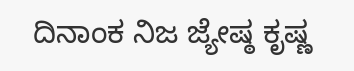ದಿನಾಂಕ ನಿಜ ಜ್ಯೇಷ್ಠ ಕೃಷ್ಣ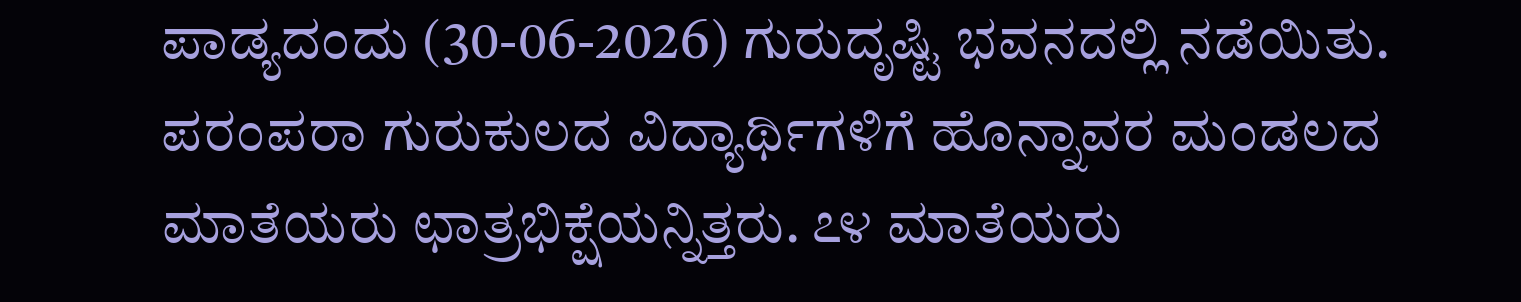ಪಾಡ್ಯದಂದು (30-06-2026) ಗುರುದೃಷ್ಟಿ ಭವನದಲ್ಲಿ ನಡೆಯಿತು. ಪರಂಪರಾ ಗುರುಕುಲದ ವಿದ್ಯಾರ್ಥಿಗಳಿಗೆ ಹೊನ್ನಾವರ ಮಂಡಲದ ಮಾತೆಯರು ಛಾತ್ರಭಿಕ್ಷೆಯನ್ನಿತ್ತರು. ೭೪ ಮಾತೆಯರು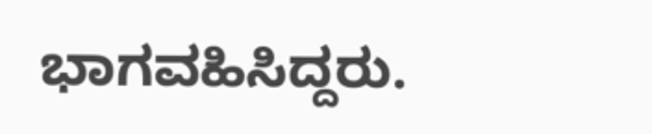ಭಾಗವಹಿಸಿದ್ದರು.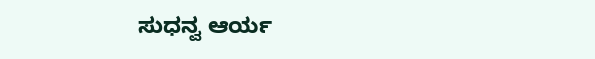ಸುಧನ್ವ ಆರ್ಯ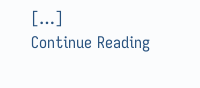[…]
Continue Reading